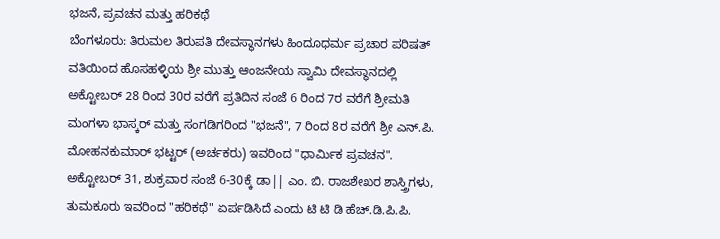ಭಜನೆ, ಪ್ರವಚನ ಮತ್ತು ಹರಿಕಥೆ
ಬೆಂಗಳೂರು: ತಿರುಮಲ ತಿರುಪತಿ ದೇವಸ್ಥಾನಗಳು ಹಿಂದೂಧರ್ಮ ಪ್ರಚಾರ ಪರಿಷತ್ ವತಿಯಿಂದ ಹೊಸಹಳ್ಳಿಯ ಶ್ರೀ ಮುತ್ತು ಆಂಜನೇಯ ಸ್ವಾಮಿ ದೇವಸ್ಥಾನದಲ್ಲಿ ಅಕ್ಟೋಬರ್ 28 ರಿಂದ 30ರ ವರೆಗೆ ಪ್ರತಿದಿನ ಸಂಜೆ 6 ರಿಂದ 7ರ ವರೆಗೆ ಶ್ರೀಮತಿ ಮಂಗಳಾ ಭಾಸ್ಕರ್ ಮತ್ತು ಸಂಗಡಿಗರಿಂದ "ಭಜನೆ", 7 ರಿಂದ 8ರ ವರೆಗೆ ಶ್ರೀ ಎನ್.ಪಿ. ಮೋಹನಕುಮಾರ್ ಭಟ್ಟರ್ (ಅರ್ಚಕರು) ಇವರಿಂದ "ಧಾರ್ಮಿಕ ಪ್ರವಚನ".
ಅಕ್ಟೋಬರ್ 31, ಶುಕ್ರವಾರ ಸಂಜೆ 6-30ಕ್ಕೆ ಡಾ|| ಎಂ. ಬಿ. ರಾಜಶೇಖರ ಶಾಸ್ತ್ರಿಗಳು, ತುಮಕೂರು ಇವರಿಂದ "ಹರಿಕಥೆ" ಏರ್ಪಡಿಸಿದೆ ಎಂದು ಟಿ ಟಿ ಡಿ ಹೆಚ್.ಡಿ.ಪಿ.ಪಿ.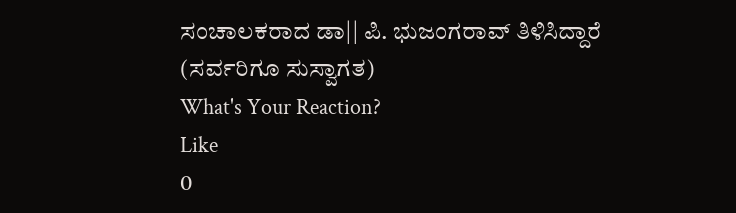ಸಂಚಾಲಕರಾದ ಡಾ|| ಪಿ. ಭುಜಂಗರಾವ್ ತಿಳಿಸಿದ್ದಾರೆ (ಸರ್ವರಿಗೂ ಸುಸ್ವಾಗತ)
What's Your Reaction?
Like
0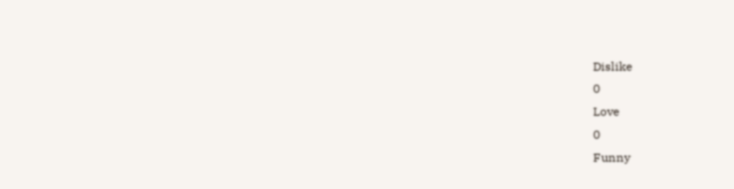Dislike
0
Love
0
Funny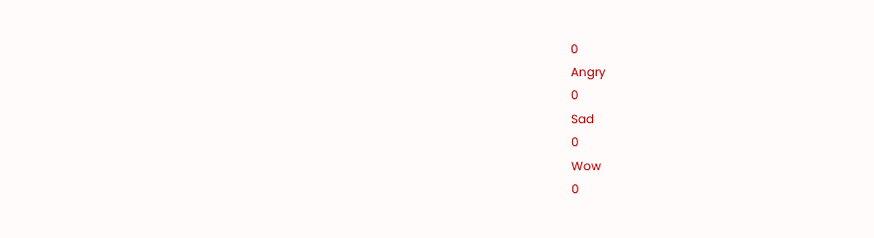0
Angry
0
Sad
0
Wow
0